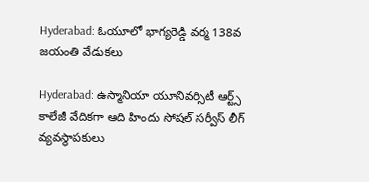Hyderabad: ఓయూలో భాగ్యరెడ్డి వర్మ 138వ జయంతి వేడుకలు

Hyderabad: ఉస్మానియా యూనివర్సిటీ ఆర్ట్స్ కాలేజీ వేదికగా ఆది హిందు సోషల్ సర్వీస్ లీగ్ వ్యవస్థాపకులు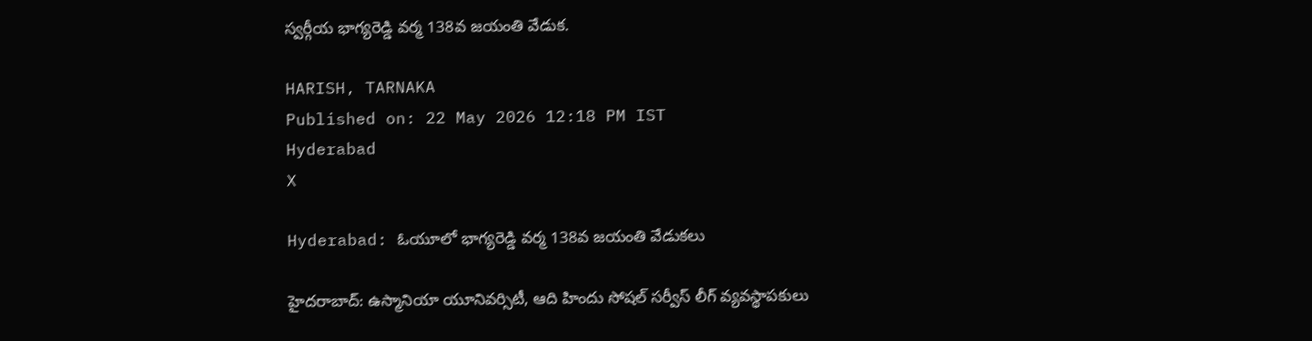స్వర్గీయ భాగ్యరెడ్డి వర్మ 138వ జయంతి వేడుక.

HARISH, TARNAKA
Published on: 22 May 2026 12:18 PM IST
Hyderabad
X

Hyderabad: ఓయూలో భాగ్యరెడ్డి వర్మ 138వ జయంతి వేడుకలు

హైదరాబాద్: ఉస్మానియా యూనివర్సిటీ, ఆది హిందు సోషల్ సర్వీస్ లీగ్ వ్యవస్థాపకులు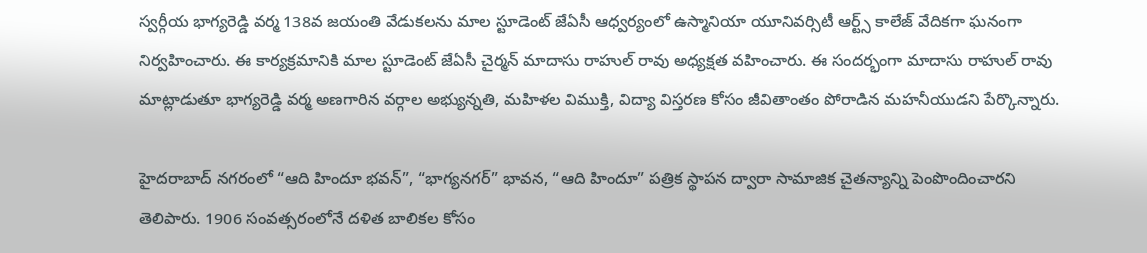స్వర్గీయ భాగ్యరెడ్డి వర్మ 138వ జయంతి వేడుకలను మాల స్టూడెంట్ జేఏసీ ఆధ్వర్యంలో ఉస్మానియా యూనివర్సిటీ ఆర్ట్స్ కాలేజ్ వేదికగా ఘనంగా నిర్వహించారు. ఈ కార్యక్రమానికి మాల స్టూడెంట్ జేఏసీ చైర్మన్ మాదాసు రాహుల్ రావు అధ్యక్షత వహించారు. ఈ సందర్భంగా మాదాసు రాహుల్ రావు మాట్లాడుతూ భాగ్యరెడ్డి వర్మ అణగారిన వర్గాల అభ్యున్నతి, మహిళల విముక్తి, విద్యా విస్తరణ కోసం జీవితాంతం పోరాడిన మహనీయుడని పేర్కొన్నారు.

హైదరాబాద్ నగరంలో “ఆది హిందూ భవన్”, “భాగ్యనగర్” భావన, “ఆది హిందూ” పత్రిక స్థాపన ద్వారా సామాజిక చైతన్యాన్ని పెంపొందించారని తెలిపారు. 1906 సంవత్సరంలోనే దళిత బాలికల కోసం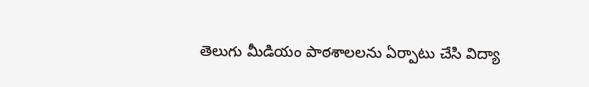తెలుగు మీడియం పాఠశాలలను ఏర్పాటు చేసి విద్యా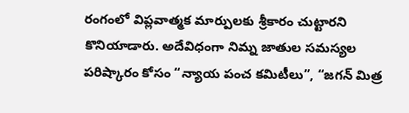రంగంలో విప్లవాత్మక మార్పులకు శ్రీకారం చుట్టారని కొనియాడారు. అదేవిధంగా నిమ్న జాతుల సమస్యల పరిష్కారం కోసం “న్యాయ పంచ కమిటీలు”, “జగన్ మిత్ర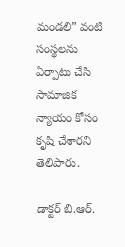మండలి” వంటి సంస్థలను ఏర్పాటు చేసి సామాజిక న్యాయం కోసం కృషి చేశారని తెలిపారు.

డాక్టర్ బి.ఆర్.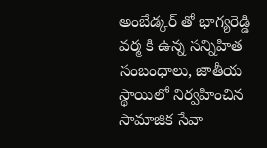అంబేడ్కర్ తో భాగ్యరెడ్డి వర్మ కి ఉన్న సన్నిహిత సంబంధాలు, జాతీయ స్థాయిలో నిర్వహించిన సామాజిక సేవా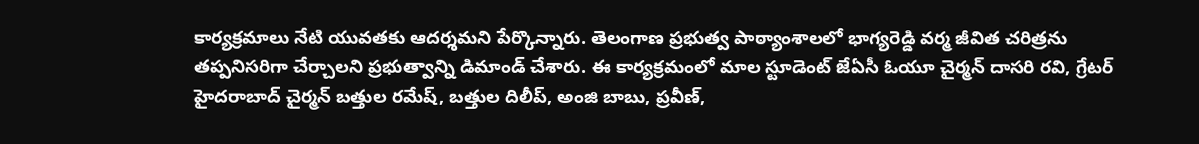కార్యక్రమాలు నేటి యువతకు ఆదర్శమని పేర్కొన్నారు. తెలంగాణ ప్రభుత్వ పాఠ్యాంశాలలో భాగ్యరెడ్డి వర్మ జీవిత చరిత్రను తప్పనిసరిగా చేర్చాలని ప్రభుత్వాన్ని డిమాండ్ చేశారు. ఈ కార్యక్రమంలో మాల స్టూడెంట్ జేఏసీ ఓయూ చైర్మన్ దాసరి రవి, గ్రేటర్ హైదరాబాద్ చైర్మన్ బత్తుల రమేష్, బత్తుల దిలీప్, అంజి బాబు, ప్రవీణ్,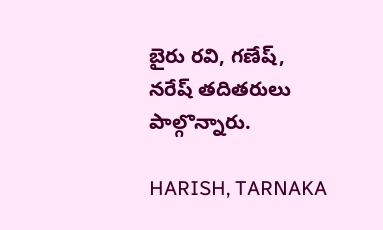బైరు రవి, గణేష్, నరేష్ తదితరులు పాల్గొన్నారు.

HARISH, TARNAKA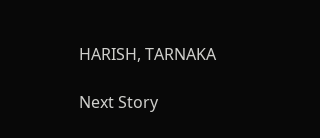HARISH, TARNAKA

Next Story